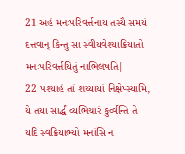21 અહં મનઃપરિવર્ત્તનાય તસ્યૈ સમયં દત્તવાન્ કિન્તુ સા સ્વીયવેશ્યાક્રિયાતો મનઃપરિવર્ત્તયિતું નાભિલષતિ|
22 પશ્યાહં તાં શય્યાયાં નિક્ષેપ્સ્યામિ, યે તયા સાર્દ્ધં વ્યભિચારં કુર્વ્વન્તિ તે યદિ સ્વક્રિયાભ્યો મનાંસિ ન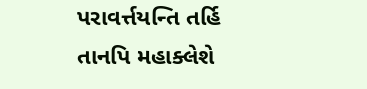પરાવર્ત્તયન્તિ તર્હિ તાનપિ મહાક્લેશે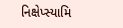નિક્ષેપ્સ્યામિ